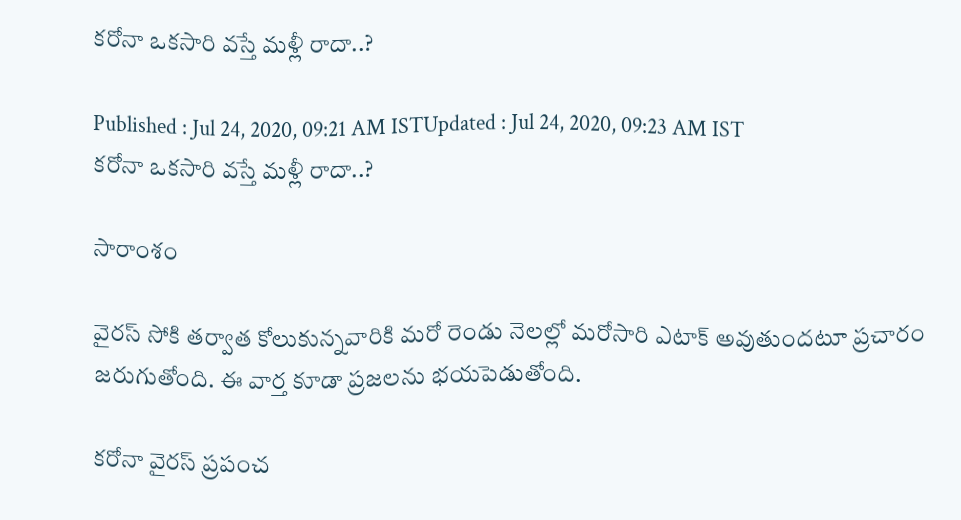కరోనా ఒకసారి వస్తే మళ్లీ రాదా..?

Published : Jul 24, 2020, 09:21 AM ISTUpdated : Jul 24, 2020, 09:23 AM IST
కరోనా ఒకసారి వస్తే మళ్లీ రాదా..?

సారాంశం

వైరస్ సోకి తర్వాత కోలుకున్నవారికి మరో రెండు నెలల్లో మరోసారి ఎటాక్ అవుతుందటూ ప్రచారం జరుగుతోంది. ఈ వార్త కూడా ప్రజలను భయపెడుతోంది.

కరోనా వైరస్ ప్రపంచ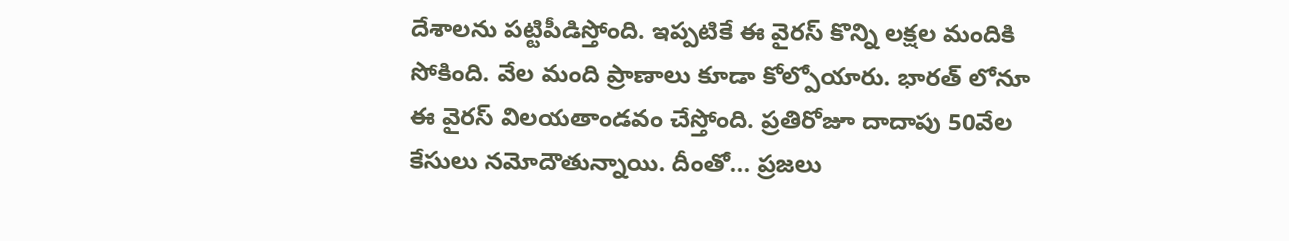దేశాలను పట్టిపీడిస్తోంది. ఇప్పటికే ఈ వైరస్ కొన్ని లక్షల మందికి సోకింది. వేల మంది ప్రాణాలు కూడా కోల్పోయారు. భారత్ లోనూ ఈ వైరస్ విలయతాండవం చేస్తోంది. ప్రతిరోజూ దాదాపు 50వేల కేసులు నమోదౌతున్నాయి. దీంతో... ప్రజలు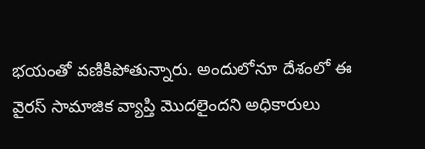భయంతో వణికిపోతున్నారు. అందులోనూ దేశంలో ఈ వైరస్ సామాజిక వ్యాప్తి మొదలైందని అధికారులు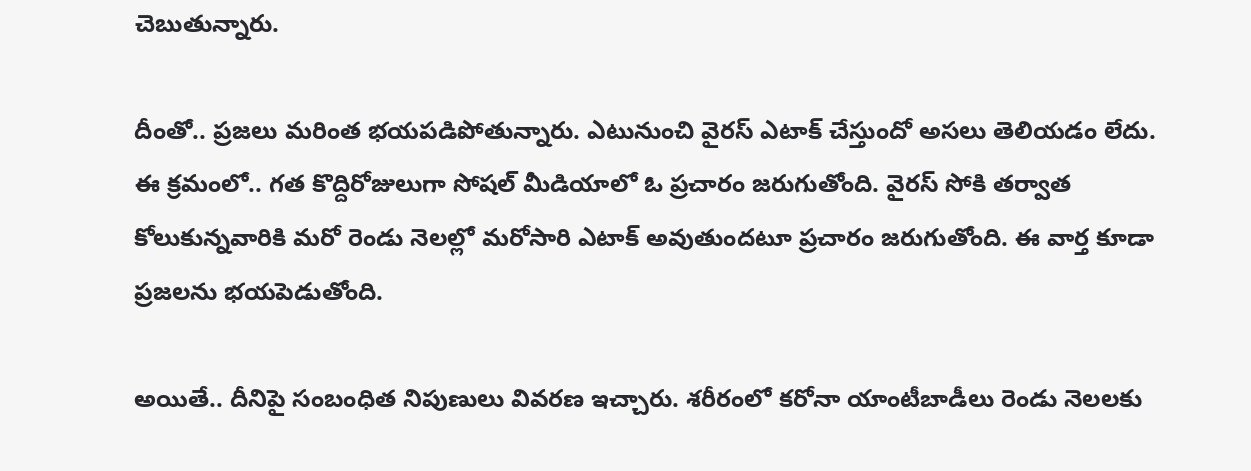చెబుతున్నారు.

దీంతో.. ప్రజలు మరింత భయపడిపోతున్నారు. ఎటునుంచి వైరస్ ఎటాక్ చేస్తుందో అసలు తెలియడం లేదు. ఈ క్రమంలో.. గత కొద్దిరోజులుగా సోషల్ మీడియాలో ఓ ప్రచారం జరుగుతోంది. వైరస్ సోకి తర్వాత కోలుకున్నవారికి మరో రెండు నెలల్లో మరోసారి ఎటాక్ అవుతుందటూ ప్రచారం జరుగుతోంది. ఈ వార్త కూడా ప్రజలను భయపెడుతోంది.

అయితే.. దీనిపై సంబంధిత నిపుణులు వివరణ ఇచ్చారు. శరీరంలో కరోనా యాంటీబాడీలు రెండు నెలలకు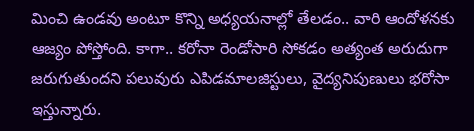మించి ఉండవు అంటూ కొన్ని అధ్యయనాల్లో తేలడం.. వారి ఆందోళనకు ఆజ్యం పోస్తోంది. కాగా.. కరోనా రెండోసారి సోకడం అత్యంత అరుదుగా జరుగుతుందని పలువురు ఎపిడమాలజిస్టులు, వైద్యనిపుణులు భరోసా ఇస్తున్నారు.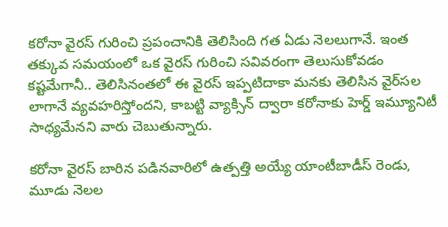కరోనా వైరస్‌ గురించి ప్రపంచానికి తెలిసింది గత ఏడు నెలలుగానే. ఇంత తక్కువ సమయంలో ఒక వైరస్‌ గురించి సవివరంగా తెలుసుకోవడం కష్టమేగానీ.. తెలిసినంతలో ఈ వైరస్‌ ఇప్పటిదాకా మనకు తెలిసిన వైర్‌సల లాగానే వ్యవహరిస్తోందని, కాబట్టి వ్యాక్సిన్‌ ద్వారా కరోనాకు హెర్డ్‌ ఇమ్యూనిటీ సాధ్యమేనని వారు చెబుతున్నారు.

కరోనా వైరస్‌ బారిన పడినవారిలో ఉత్పత్తి అయ్యే యాంటీబాడీస్‌ రెండు, మూడు నెలల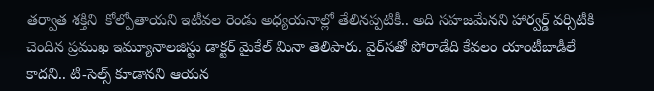తర్వాత శక్తిని  కోల్పోతాయని ఇటీవల రెండు అధ్యయనాల్లో తేలినప్పటికీ.. అది సహజమేనని హార్వర్డ్‌ వర్సిటీకి చెందిన ప్రముఖ ఇమ్యూనాలజిస్టు డాక్టర్‌ మైకేల్‌ మినా తెలిపారు. వైర్‌సతో పోరాడేది కేవలం యాంటీబాడీలే కాదని.. టి-సెల్స్‌ కూడానని ఆయన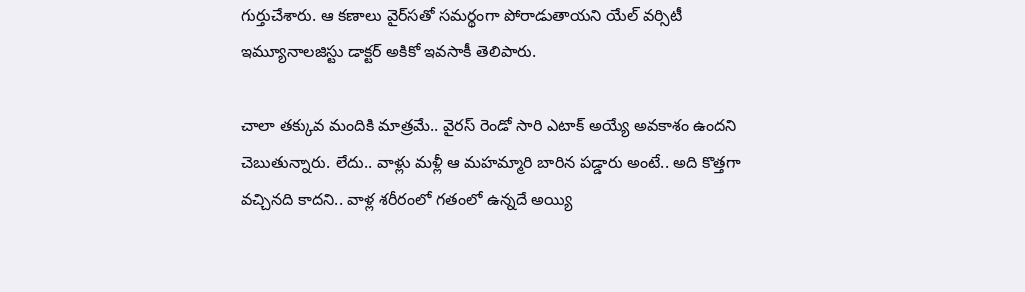గుర్తుచేశారు. ఆ కణాలు వైర్‌సతో సమర్థంగా పోరాడుతాయని యేల్‌ వర్సిటీ ఇమ్యూనాలజిస్టు డాక్టర్‌ అకికో ఇవసాకీ తెలిపారు.

చాలా తక్కువ మందికి మాత్రమే.. వైరస్ రెండో సారి ఎటాక్ అయ్యే అవకాశం ఉందని చెబుతున్నారు. లేదు.. వాళ్లు మళ్లీ ఆ మహమ్మారి బారిన పడ్డారు అంటే.. అది కొత్తగా వచ్చినది కాదని.. వాళ్ల శరీరంలో గతంలో ఉన్నదే అయ్యి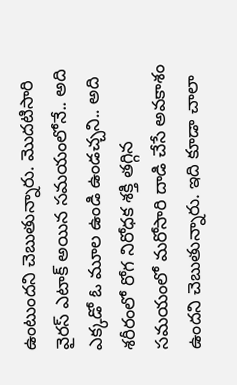ఉంటుందని చెబుతున్నారు. మొదటిసారి వైరస్ ఎటాక్ అయిన సమయంలోనే.. అది ఎక్కడో ఓ మూల ఉండి ఉండచ్చని.. అది శరీరంలో రోగ నిరోధక శక్తి తగ్గిన సమయంలో మరోసారి దాడి చేసే అవకాశం ఉందని చెబుతున్నారు. ఇది కూడా చాలా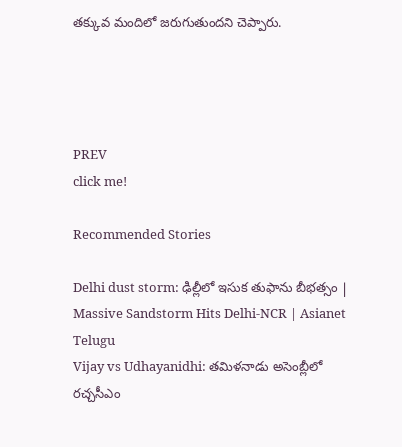తక్కువ మందిలో జరుగుతుందని చెప్పారు.




PREV
click me!

Recommended Stories

Delhi dust storm: ఢిల్లీలో ఇసుక తుఫాను బీభత్సం | Massive Sandstorm Hits Delhi-NCR | Asianet Telugu
Vijay vs Udhayanidhi: తమిళనాడు అసెంబ్లీలో రచ్చసీఎం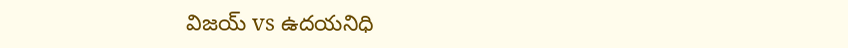విజయ్ vs ఉదయనిధి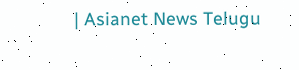| Asianet News Telugu